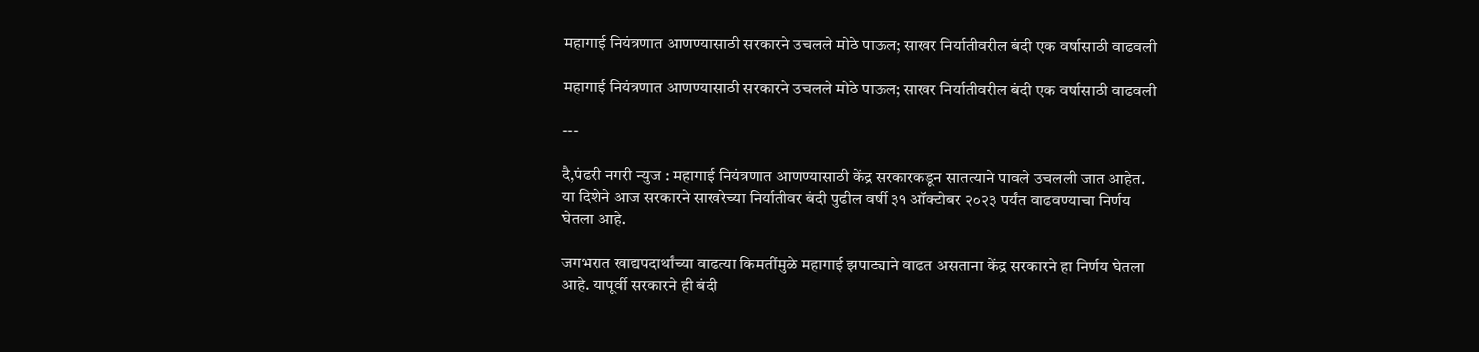महागाई नियंत्रणात आणण्यासाठी सरकारने उचलले मोठे पाऊल; साखर निर्यातीवरील बंदी एक वर्षासाठी वाढवली

महागाई नियंत्रणात आणण्यासाठी सरकारने उचलले मोठे पाऊल; साखर निर्यातीवरील बंदी एक वर्षासाठी वाढवली

---

दै,पंढरी नगरी न्युज : महागाई नियंत्रणात आणण्यासाठी केंद्र सरकारकडून सातत्याने पावले उचलली जात आहेत. या दिशेने आज सरकारने साखरेच्या निर्यातीवर बंदी पुढील वर्षी ३१ ऑक्टोबर २०२३ पर्यंत वाढवण्याचा निर्णय घेतला आहे.

जगभरात खाद्यपदार्थांच्या वाढत्या किमतींमुळे महागाई झपाट्याने वाढत असताना केंद्र सरकारने हा निर्णय घेतला आहे. यापूर्वी सरकारने ही बंदी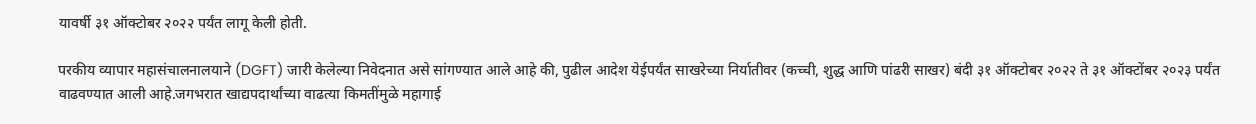यावर्षी ३१ ऑक्टोबर २०२२ पर्यंत लागू केली होती.

परकीय व्यापार महासंचालनालयाने (DGFT) जारी केलेल्या निवेदनात असे सांगण्यात आले आहे की, पुढील आदेश येईपर्यंत साखरेच्या निर्यातीवर (कच्ची, शुद्ध आणि पांढरी साखर) बंदी ३१ ऑक्टोबर २०२२ ते ३१ ऑक्टोंबर २०२३ पर्यंत वाढवण्यात आली आहे.जगभरात खाद्यपदार्थांच्या वाढत्या किमतींमुळे महागाई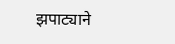झपाट्याने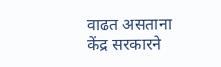वाढत असताना केंद्र सरकारने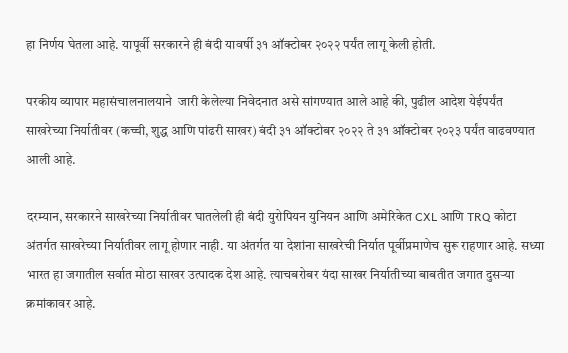हा निर्णय घेतला आहे. यापूर्वी सरकारने ही बंदी यावर्षी ३१ ऑक्टोबर २०२२ पर्यंत लागू केली होती.

परकीय व्यापार महासंचालनालयाने  जारी केलेल्या निवेदनात असे सांगण्यात आले आहे की, पुढील आदेश येईपर्यंत साखरेच्या निर्यातीवर (कच्ची, शुद्ध आणि पांढरी साखर) बंदी ३१ ऑक्टोबर २०२२ ते ३१ ऑक्टोबर २०२३ पर्यंत वाढवण्यात आली आहे.

दरम्यान, सरकारने साखरेच्या निर्यातीवर घातलेली ही बंदी युरोपियन युनियन आणि अमेरिकेत CXL आणि TRQ कोटा अंतर्गत साखरेच्या निर्यातीवर लागू होणार नाही. या अंतर्गत या देशांना साखरेची निर्यात पूर्वीप्रमाणेच सुरू राहणार आहे. सध्या भारत हा जगातील सर्वात मोठा साखर उत्पादक देश आहे. त्याचबरोबर यंदा साखर निर्यातीच्या बाबतीत जगात दुसऱ्या क्रमांकावर आहे.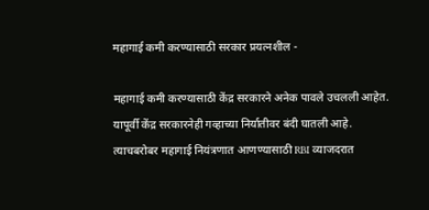महागाई कमी करण्यासाठी सरकार प्रयत्नशील -

महागाई कमी करण्यासाठी केंद्र सरकारने अनेक पावले उचलली आहेत. यापूर्वी केंद्र सरकारनेही गव्हाच्या निर्यातीवर बंदी घातली आहे. त्याचबरोबर महागाई नियंत्रणात आणण्यासाठी RBI व्याजदरात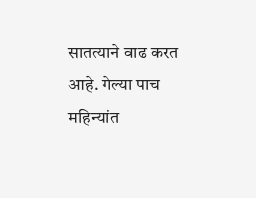सातत्याने वाढ करत आहे. गेल्या पाच महिन्यांत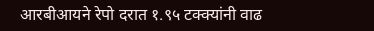आरबीआयने रेपो दरात १.९५ टक्क्यांनी वाढ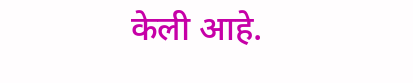केली आहे.